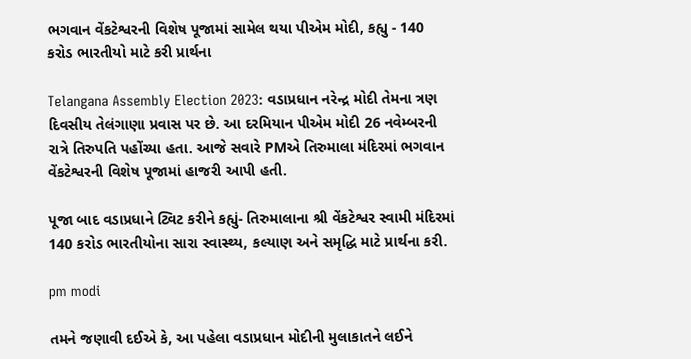ભગવાન વેંકટેશ્વરની વિશેષ પૂજામાં સામેલ થયા પીએમ મોદી, કહ્યુ - 140 કરોડ ભારતીયો માટે કરી પ્રાર્થના

Telangana Assembly Election 2023: વડાપ્રધાન નરેન્દ્ર મોદી તેમના ત્રણ દિવસીય તેલંગાણા પ્રવાસ પર છે. આ દરમિયાન પીએમ મોદી 26 નવેમ્બરની રાત્રે તિરુપતિ પહોંચ્યા હતા. આજે સવારે PMએ તિરુમાલા મંદિરમાં ભગવાન વેંકટેશ્વરની વિશેષ પૂજામાં હાજરી આપી હતી.

પૂજા બાદ વડાપ્રધાને ટ્વિટ કરીને કહ્યું- તિરુમાલાના શ્રી વેંકટેશ્વર સ્વામી મંદિરમાં 140 કરોડ ભારતીયોના સારા સ્વાસ્થ્ય, કલ્યાણ અને સમૃદ્ધિ માટે પ્રાર્થના કરી.

pm modi

તમને જણાવી દઈએ કે, આ પહેલા વડાપ્રધાન મોદીની મુલાકાતને લઈને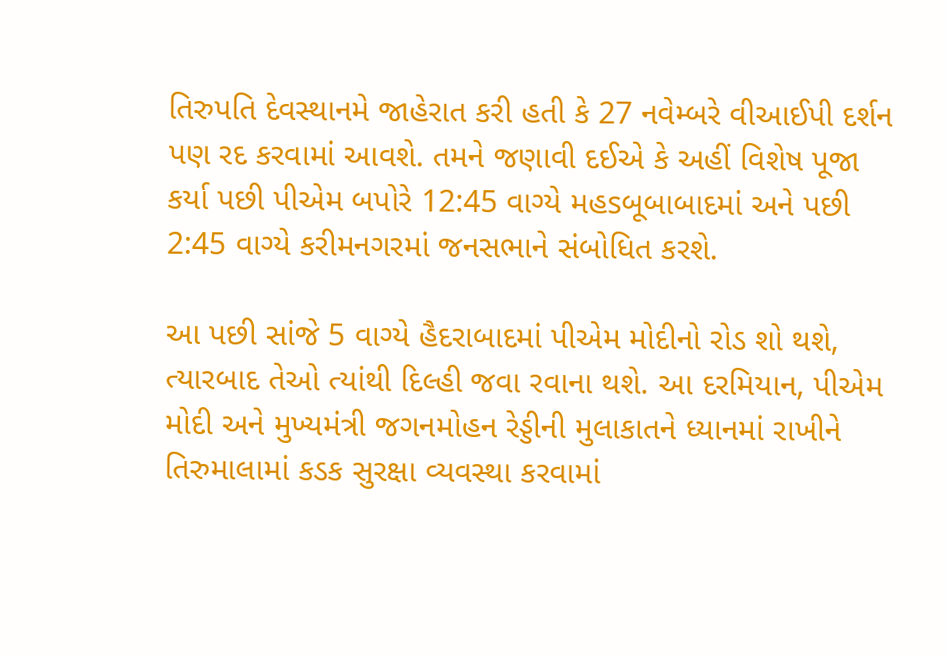તિરુપતિ દેવસ્થાનમે જાહેરાત કરી હતી કે 27 નવેમ્બરે વીઆઈપી દર્શન પણ રદ કરવામાં આવશે. તમને જણાવી દઈએ કે અહીં વિશેષ પૂજા કર્યા પછી પીએમ બપોરે 12:45 વાગ્યે મહsબૂબાબાદમાં અને પછી 2:45 વાગ્યે કરીમનગરમાં જનસભાને સંબોધિત કરશે.

આ પછી સાંજે 5 વાગ્યે હૈદરાબાદમાં પીએમ મોદીનો રોડ શો થશે, ત્યારબાદ તેઓ ત્યાંથી દિલ્હી જવા રવાના થશે. આ દરમિયાન, પીએમ મોદી અને મુખ્યમંત્રી જગનમોહન રેડ્ડીની મુલાકાતને ધ્યાનમાં રાખીને તિરુમાલામાં કડક સુરક્ષા વ્યવસ્થા કરવામાં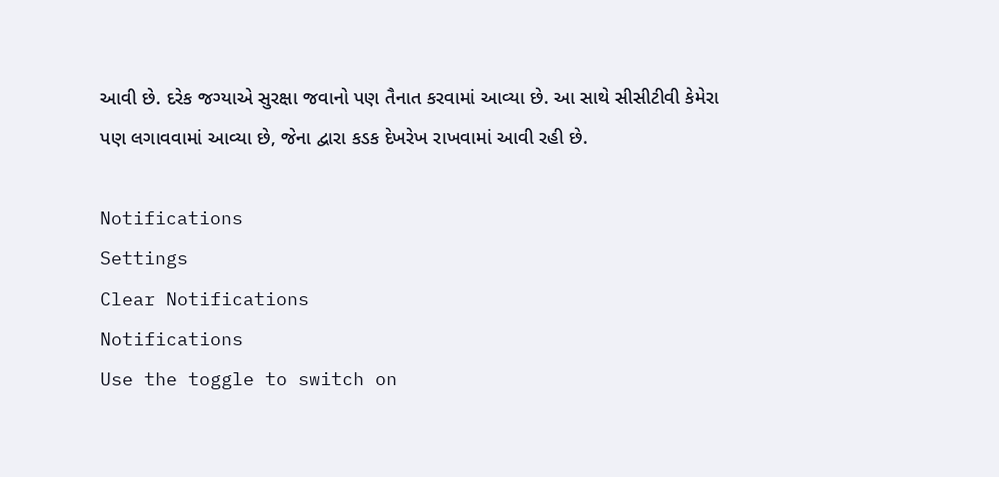આવી છે. દરેક જગ્યાએ સુરક્ષા જવાનો પણ તૈનાત કરવામાં આવ્યા છે. આ સાથે સીસીટીવી કેમેરા પણ લગાવવામાં આવ્યા છે, જેના દ્વારા કડક દેખરેખ રાખવામાં આવી રહી છે.

Notifications
Settings
Clear Notifications
Notifications
Use the toggle to switch on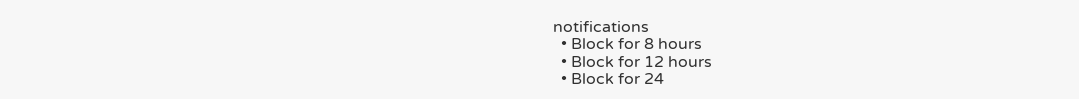notifications
  • Block for 8 hours
  • Block for 12 hours
  • Block for 24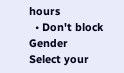hours
  • Don't block
Gender
Select your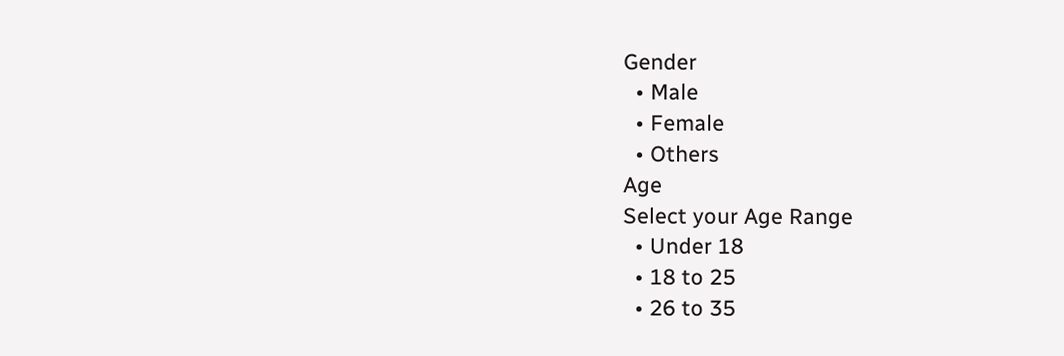Gender
  • Male
  • Female
  • Others
Age
Select your Age Range
  • Under 18
  • 18 to 25
  • 26 to 35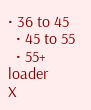• 36 to 45
  • 45 to 55
  • 55+
loader
X